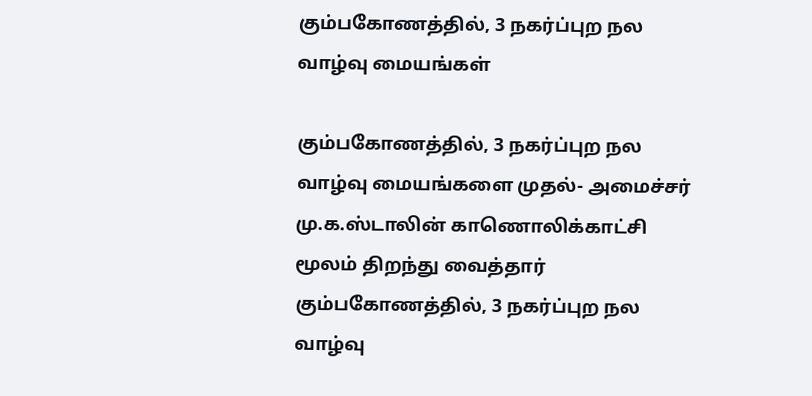கும்பகோணத்தில், 3 நகர்ப்புற நல வாழ்வு மையங்கள்

கும்பகோணத்தில், 3 நகர்ப்புற நல வாழ்வு மையங்களை முதல்- அமைச்சர் மு.க.ஸ்டாலின் காணொலிக்காட்சி மூலம் திறந்து வைத்தார்
கும்பகோணத்தில், 3 நகர்ப்புற நல வாழ்வு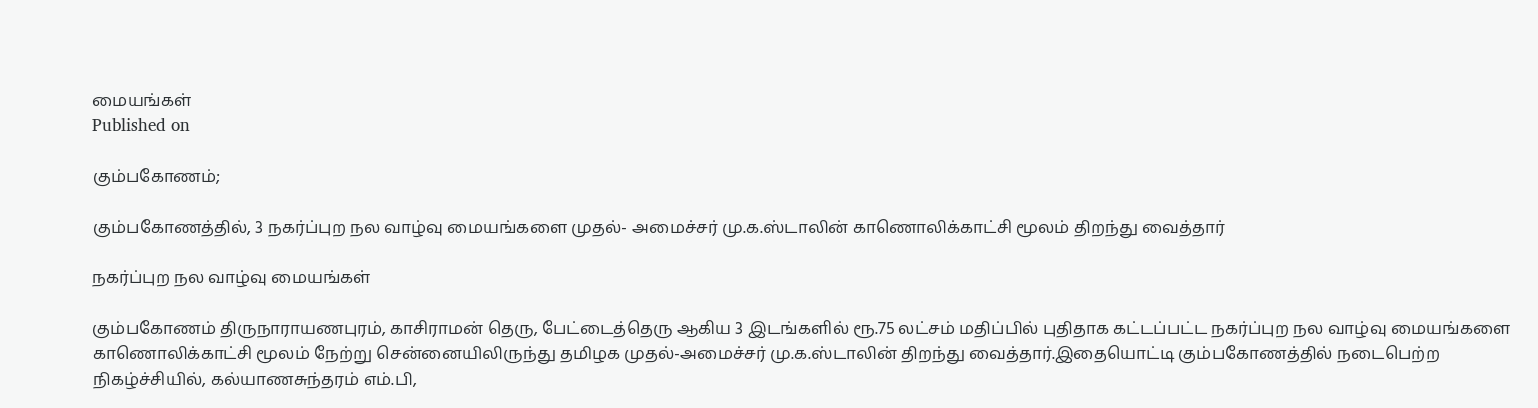மையங்கள்
Published on

கும்பகோணம்;

கும்பகோணத்தில், 3 நகர்ப்புற நல வாழ்வு மையங்களை முதல்- அமைச்சர் மு.க.ஸ்டாலின் காணொலிக்காட்சி மூலம் திறந்து வைத்தார்

நகர்ப்புற நல வாழ்வு மையங்கள்

கும்பகோணம் திருநாராயணபுரம், காசிராமன் தெரு, பேட்டைத்தெரு ஆகிய 3 இடங்களில் ரூ.75 லட்சம் மதிப்பில் புதிதாக கட்டப்பட்ட நகர்ப்புற நல வாழ்வு மையங்களை காணொலிக்காட்சி மூலம் நேற்று சென்னையிலிருந்து தமிழக முதல்-அமைச்சர் மு.க.ஸ்டாலின் திறந்து வைத்தார்.இதையொட்டி கும்பகோணத்தில் நடைபெற்ற நிகழ்ச்சியில், கல்யாணசுந்தரம் எம்.பி,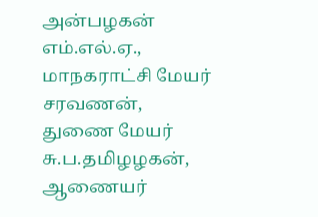அன்பழகன் எம்.எல்.ஏ., மாநகராட்சி மேயர் சரவணன், துணை மேயர் சு.ப.தமிழழகன், ஆணையர்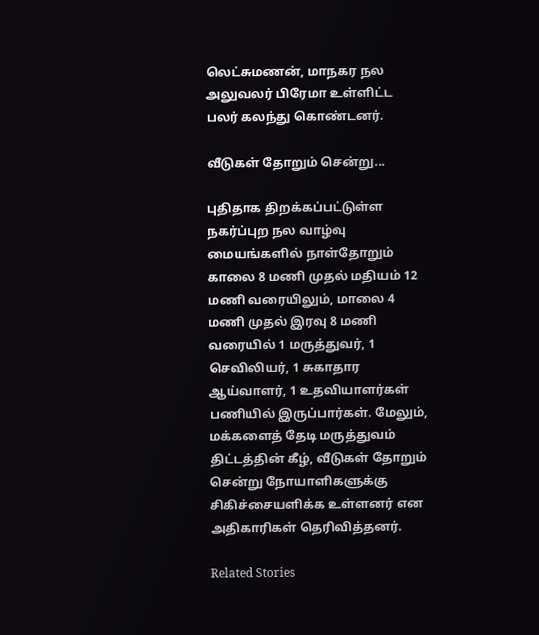லெட்சுமணன், மாநகர நல அலுவலர் பிரேமா உள்ளிட்ட பலர் கலந்து கொண்டனர்.

வீடுகள் தோறும் சென்று...

புதிதாக திறக்கப்பட்டுள்ள நகர்ப்புற நல வாழ்வு மையங்களில் நாள்தோறும் காலை 8 மணி முதல் மதியம் 12 மணி வரையிலும், மாலை 4 மணி முதல் இரவு 8 மணி வரையில் 1 மருத்துவர், 1 செவிலியர், 1 சுகாதார ஆய்வாளர், 1 உதவியாளர்கள் பணியில் இருப்பார்கள். மேலும், மக்களைத் தேடி மருத்துவம் திட்டத்தின் கீழ், வீடுகள் தோறும் சென்று நோயாளிகளுக்கு சிகிச்சையளிக்க உள்ளனர் என அதிகாரிகள் தெரிவித்தனர்.

Related Stories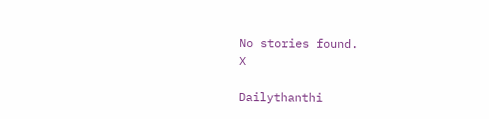No stories found.
X

Dailythanthi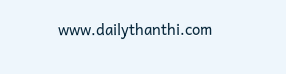www.dailythanthi.com